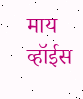माय व्हॉईस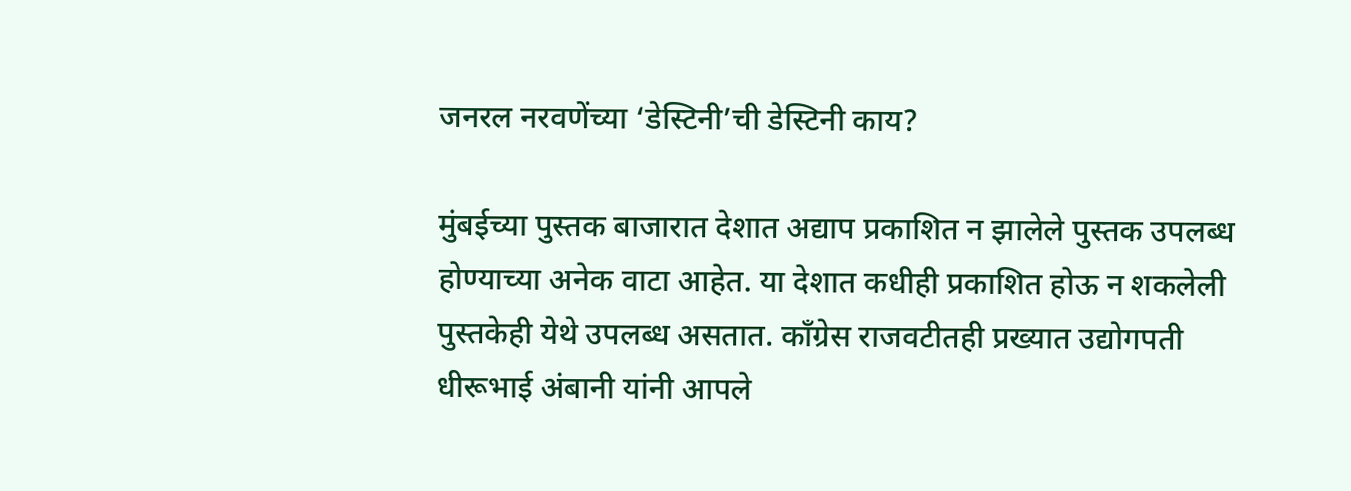जनरल नरवणेंच्या ‘डेस्टिनी’ची डेस्टिनी काय?

मुंबईच्या पुस्तक बाजारात देशात अद्याप प्रकाशित न झालेले पुस्तक उपलब्ध होण्याच्या अनेक वाटा आहेत. या देशात कधीही प्रकाशित होऊ न शकलेली पुस्तकेही येथे उपलब्ध असतात. काँग्रेस राजवटीतही प्रख्यात उद्योगपती धीरूभाई अंबानी यांनी आपले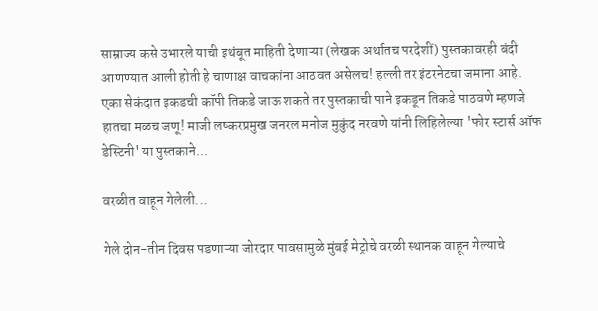साम्राज्य कसे उभारले याची इथंबूत माहिती देणाऱ्या (लेखक अर्थातच परदेशीं) पुस्तकावरही बंदी आणण्यात आली होती हे चाणाक्ष वाचकांना आठवत असेलच! हल्ली तर इंटरनेटचा जमाना आहे. एका सेकंदात इकडची कॉपी तिकडे जाऊ शकते तर पुस्तकाची पाने इकडून तिकडे पाठवणे म्हणजे हातचा मळच जणू! माजी लष्करप्रमुख जनरल मनोज मुकुंद नरवणे यांनी लिहिलेल्या 'फोर स्टार्स ऑफ डेस्टिनी' या पुस्तकाने...

वरळीत वाहून गेलेली...

गेले दोन-तीन दिवस पडणाऱ्या जोरदार पावसामुळे मुंबई मेट्रोचे वरळी स्थानक वाहून गेल्याचे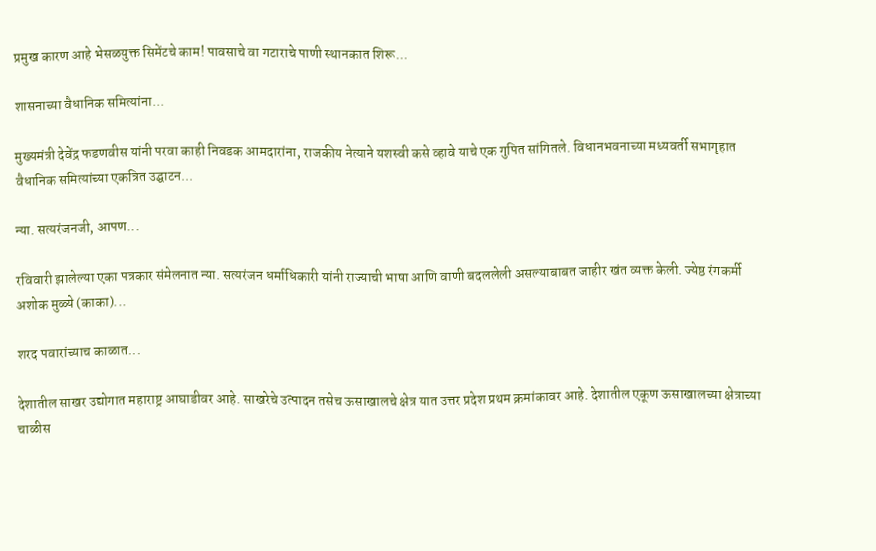प्रमुख कारण आहे भेसळयुक्त सिमेंटचे काम! पावसाचे वा गटाराचे पाणी स्थानकात शिरू...

शासनाच्या वैधानिक समित्यांना...

मुख्यमंत्री देवेंद्र फडणवीस यांनी परवा काही निवडक आमदारांना, राजकीय नेत्याने यशस्वी कसे व्हावे याचे एक गुपित सांगितले. विधानभवनाच्या मध्यवर्ती सभागृहात वैधानिक समित्यांच्या एकत्रित उद्घाटन...

न्या. सत्यरंजनजी, आपण...

रविवारी झालेल्या एका पत्रकार संमेलनात न्या. सत्यरंजन धर्माधिकारी यांनी राज्याची भाषा आणि वाणी बदललेली असल्याबाबत जाहीर खंत व्यक्त केली. ज्येष्ठ रंगकर्मी अशोक मुळ्ये (काका)...

शरद पवारांच्याच काळात...

देशातील साखर उद्योगात महाराष्ट्र आघाडीवर आहे. साखरेचे उत्पादन तसेच ऊसाखालचे क्षेत्र यात उत्तर प्रदेश प्रथम क्रमांकावर आहे. देशातील एकूण ऊसाखालच्या क्षेत्राच्या चाळीस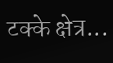टक्के क्षेत्र...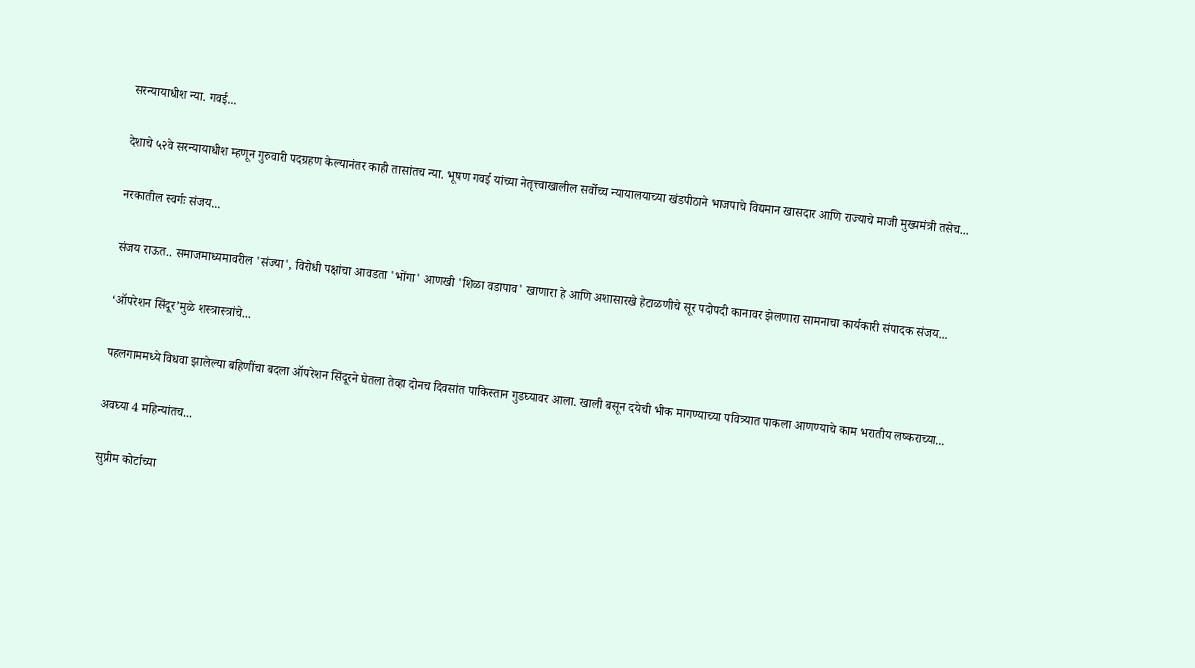सरन्यायाधीश न्या. गवई...

देशाचे ५२वे सरन्यायाधीश म्हणून गुरुवारी पदग्रहण केल्यानंतर काही तासांतच न्या. भूषण गवई यांच्या नेतृत्त्वाखालील सर्वोच्च न्यायालयाच्या खंडपीठाने भाजपाचे विद्यमान खासदार आणि राज्याचे माजी मुख्यमंत्री तसेच...

नरकातील स्वर्गः संजय...

संजय राऊत.. समाजमाध्यमावरील 'संज्या', विरोधी पक्षांचा आवडता 'भोंगा' आणखी 'शिळा वडापाव' खाणारा हे आणि अशासारखे हेटाळणीचे सूर पदोपदी कानावर झेलणारा सामनाचा कार्यकारी संपादक संजय...

‘ऑपरेशन सिंदूर’मुळे शस्त्रास्त्रांचे...

पहलगाममध्ये विधवा झालेल्या बहिणींचा बदला ऑपरेशन सिंदूरने घेतला तेव्हा दोनच दिवसांत पाकिस्तान गुडघ्यावर आला. खाली बसून दयेची भीक मागण्याच्या पवित्र्यात पाकला आणण्याचे काम भरातीय लष्कराच्या...

अवघ्या 4 महिन्यांतच...

सुप्रीम कोर्टाच्या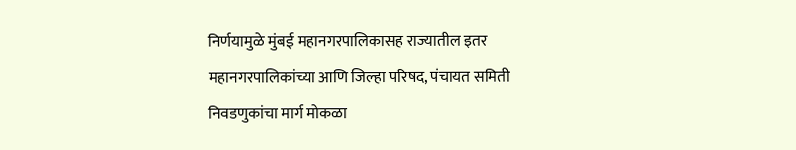निर्णयामुळे मुंबई महानगरपालिकासह राज्यातील इतर महानगरपालिकांच्या आणि जिल्हा परिषद, पंचायत समिती निवडणुकांचा मार्ग मोकळा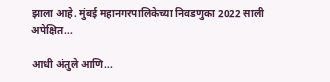झाला आहे. मुंबई महानगरपालिकेच्या निवडणुका 2022 साली अपेक्षित...

आधी अंतुले आणि...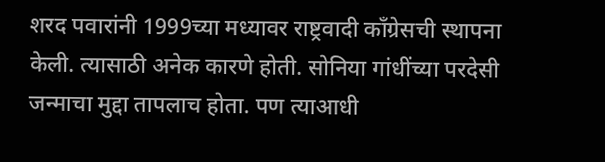शरद पवारांनी 1999च्या मध्यावर राष्ट्रवादी काँग्रेसची स्थापना केली. त्यासाठी अनेक कारणे होती. सोनिया गांधींच्या परदेसी जन्माचा मुद्दा तापलाच होता. पण त्याआधी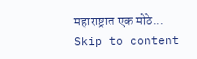महाराष्ट्रात एक मोठे...
Skip to content